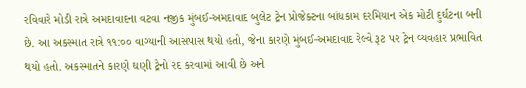રવિવારે મોડી રાત્રે અમદાવાદના વટવા નજીક મુંબઈ-અમદાવાદ બુલેટ ટ્રેન પ્રોજેક્ટના બાંધકામ દરમિયાન એક મોટી દુર્ઘટના બની છે. આ અકસ્માત રાત્રે ૧૧:૦૦ વાગ્યાની આસપાસ થયો હતો, જેના કારણે મુંબઈ-અમદાવાદ રેલ્વે રૂટ પર ટ્રેન વ્યવહાર પ્રભાવિત થયો હતો. અકસ્માતને કારણે ઘણી ટ્રેનો રદ કરવામાં આવી છે અને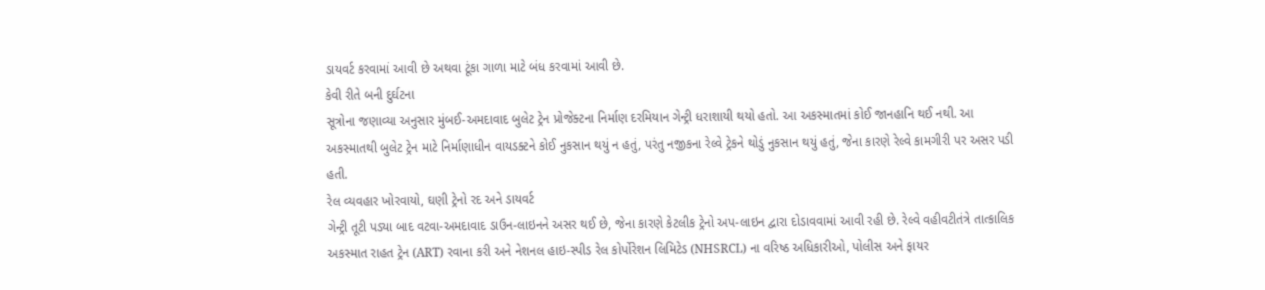ડાયવર્ટ કરવામાં આવી છે અથવા ટૂંકા ગાળા માટે બંધ કરવામાં આવી છે.
કેવી રીતે બની દુર્ઘટના
સૂત્રોના જણાવ્યા અનુસાર મુંબઈ-અમદાવાદ બુલેટ ટ્રેન પ્રોજેક્ટના નિર્માણ દરમિયાન ગેન્ટ્રી ધરાશાયી થયો હતો. આ અકસ્માતમાં કોઈ જાનહાનિ થઈ નથી. આ અકસ્માતથી બુલેટ ટ્રેન માટે નિર્માણાધીન વાયડક્ટને કોઈ નુકસાન થયું ન હતું, પરંતુ નજીકના રેલ્વે ટ્રેકને થોડું નુકસાન થયું હતું, જેના કારણે રેલ્વે કામગીરી પર અસર પડી હતી.
રેલ વ્યવહાર ખોરવાયો, ઘણી ટ્રેનો રદ અને ડાયવર્ટ
ગેન્ટ્રી તૂટી પડ્યા બાદ વટવા-અમદાવાદ ડાઉન-લાઇનને અસર થઈ છે, જેના કારણે કેટલીક ટ્રેનો અપ-લાઇન દ્વારા દોડાવવામાં આવી રહી છે. રેલ્વે વહીવટીતંત્રે તાત્કાલિક અકસ્માત રાહત ટ્રેન (ART) રવાના કરી અને નેશનલ હાઇ-સ્પીડ રેલ કોર્પોરેશન લિમિટેડ (NHSRCL) ના વરિષ્ઠ અધિકારીઓ, પોલીસ અને ફાયર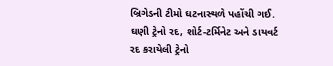બ્રિગેડની ટીમો ઘટનાસ્થળે પહોંચી ગઈ.
ઘણી ટ્રેનો રદ, શોર્ટ-ટર્મિનેટ અને ડાયવર્ટ
રદ કરાયેલી ટ્રેનો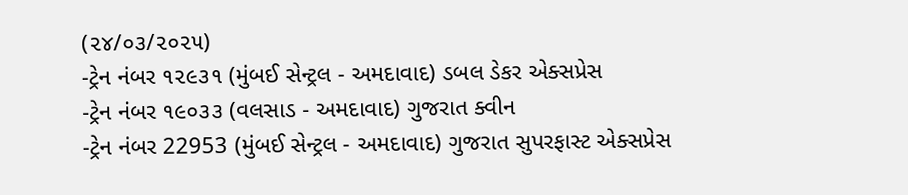(૨૪/૦૩/૨૦૨૫)
-ટ્રેન નંબર ૧૨૯૩૧ (મુંબઈ સેન્ટ્રલ - અમદાવાદ) ડબલ ડેકર એક્સપ્રેસ
-ટ્રેન નંબર ૧૯૦૩૩ (વલસાડ - અમદાવાદ) ગુજરાત ક્વીન
-ટ્રેન નંબર 22953 (મુંબઈ સેન્ટ્રલ - અમદાવાદ) ગુજરાત સુપરફાસ્ટ એક્સપ્રેસ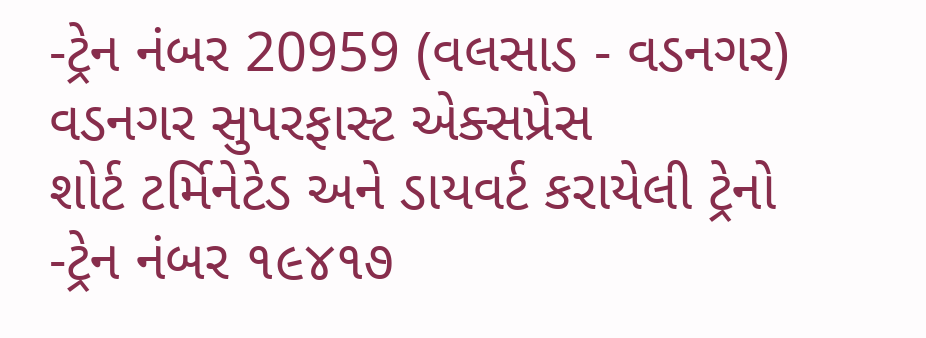-ટ્રેન નંબર 20959 (વલસાડ - વડનગર) વડનગર સુપરફાસ્ટ એક્સપ્રેસ
શોર્ટ ટર્મિનેટેડ અને ડાયવર્ટ કરાયેલી ટ્રેનો
-ટ્રેન નંબર ૧૯૪૧૭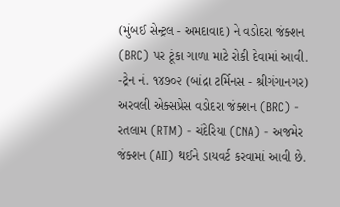(મુંબઈ સેન્ટ્રલ - અમદાવાદ) ને વડોદરા જંક્શન (BRC) પર ટૂંકા ગાળા માટે રોકી દેવામાં આવી.
-ટ્રેન નં. ૧૪૭૦૨ (બાંદ્રા ટર્મિનસ - શ્રીગંગાનગર) અરવલી એક્સપ્રેસ વડોદરા જંક્શન (BRC) - રતલામ (RTM) - ચંદેરિયા (CNA) - અજમેર જંક્શન (AII) થઈને ડાયવર્ટ કરવામાં આવી છે.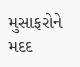મુસાફરોને મદદ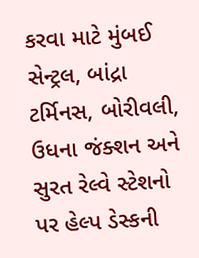કરવા માટે મુંબઈ સેન્ટ્રલ, બાંદ્રા ટર્મિનસ, બોરીવલી, ઉધના જંક્શન અને સુરત રેલ્વે સ્ટેશનો પર હેલ્પ ડેસ્કની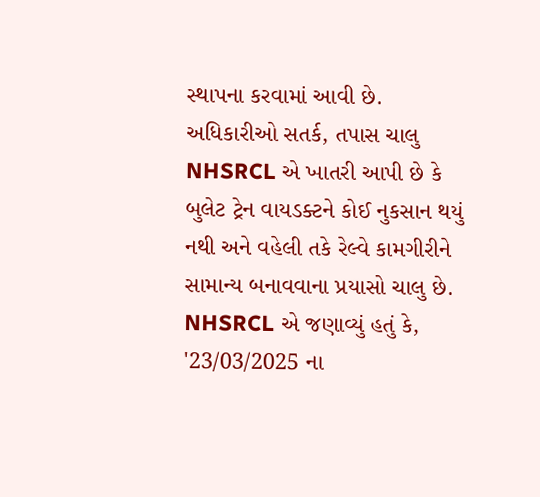સ્થાપના કરવામાં આવી છે.
અધિકારીઓ સતર્ક, તપાસ ચાલુ
NHSRCL એ ખાતરી આપી છે કે બુલેટ ટ્રેન વાયડક્ટને કોઈ નુકસાન થયું નથી અને વહેલી તકે રેલ્વે કામગીરીને સામાન્ય બનાવવાના પ્રયાસો ચાલુ છે. NHSRCL એ જણાવ્યું હતું કે, '23/03/2025 ના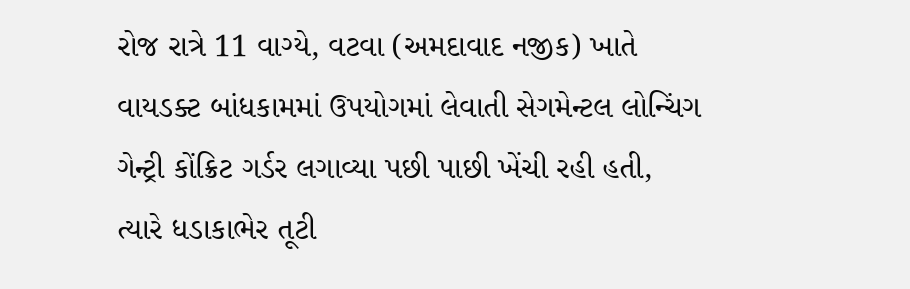રોજ રાત્રે 11 વાગ્યે, વટવા (અમદાવાદ નજીક) ખાતે વાયડક્ટ બાંધકામમાં ઉપયોગમાં લેવાતી સેગમેન્ટલ લોન્ચિંગ ગેન્ટ્રી કોંક્રિટ ગર્ડર લગાવ્યા પછી પાછી ખેંચી રહી હતી, ત્યારે ધડાકાભેર તૂટી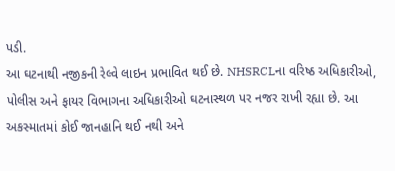પડી.
આ ઘટનાથી નજીકની રેલ્વે લાઇન પ્રભાવિત થઈ છે. NHSRCLના વરિષ્ઠ અધિકારીઓ, પોલીસ અને ફાયર વિભાગના અધિકારીઓ ઘટનાસ્થળ પર નજર રાખી રહ્યા છે. આ અકસ્માતમાં કોઈ જાનહાનિ થઈ નથી અને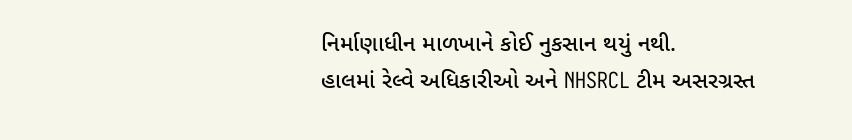નિર્માણાધીન માળખાને કોઈ નુકસાન થયું નથી.
હાલમાં રેલ્વે અધિકારીઓ અને NHSRCL ટીમ અસરગ્રસ્ત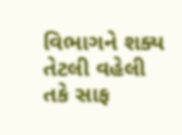વિભાગને શક્ય તેટલી વહેલી તકે સાફ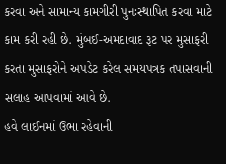કરવા અને સામાન્ય કામગીરી પુનઃસ્થાપિત કરવા માટે કામ કરી રહી છે. મુંબઈ-અમદાવાદ રૂટ પર મુસાફરી કરતા મુસાફરોને અપડેટ કરેલ સમયપત્રક તપાસવાની સલાહ આપવામાં આવે છે.
હવે લાઈનમાં ઉભા રહેવાની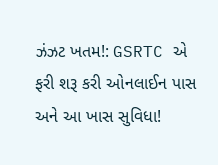ઝંઝટ ખતમ!: GSRTC એ ફરી શરૂ કરી ઓનલાઈન પાસ અને આ ખાસ સુવિધા!